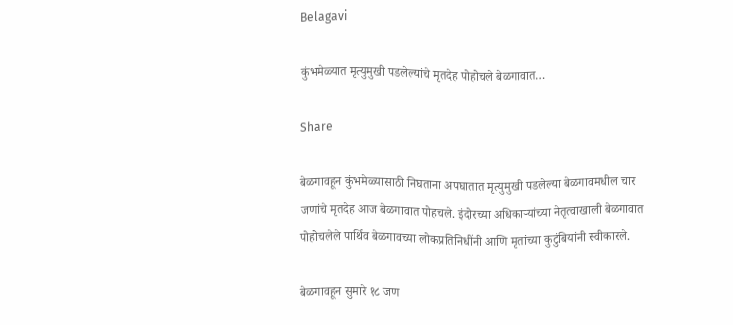Belagavi

कुंभमेळ्यात मृत्युमुखी पडलेल्यांचे मृतदेह पोहोचले बेळगावात…

Share

बेळगावहून कुंभमेळ्यासाठी निघताना अपघातात मृत्युमुखी पडलेल्या बेळगावमधील चार जणांचे मृतदेह आज बेळगावात पोहचले. इंदोरच्या अधिकाऱ्यांच्या नेतृत्वाखाली बेळगावात पोहोचलेले पार्थिव बेळगावच्या लोकप्रतिनिधींनी आणि मृतांच्या कुटुंबियांनी स्वीकारले.

बेळगावहून सुमारे १८ जण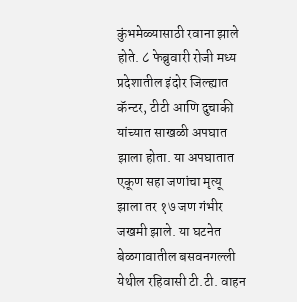कुंभमेळ्यासाठी रवाना झाले होते. ८ फेब्रुवारी रोजी मध्य प्रदेशातील इंदोर जिल्ह्यात कॅन्टर, टीटी आणि दुचाकी यांच्यात साखळी अपघात झाला होता. या अपघातात एकूण सहा जणांचा मृत्यू झाला तर १७ जण गंभीर जखमी झाले. या घटनेत बेळगावातील बसवनगल्ली येथील रहिवासी टी.टी. वाहन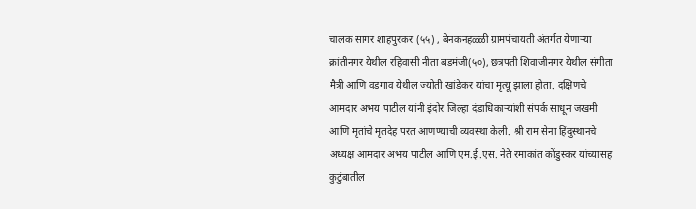चालक सागर शाहपुरकर (५५) , बेनकनहळ्ळी ग्रामपंचायती अंतर्गत येणाऱ्या क्रांतीनगर येथील रहिवासी नीता बडमंजी(५०), छत्रपती शिवाजीनगर येथील संगीता मैत्री आणि वडगाव येथील ज्योती खांडेकर यांचा मृत्यू झाला होता. दक्षिणचे आमदार अभय पाटील यांनी इंदोर जिल्हा दंडाधिकाऱ्यांशी संपर्क साधून जखमी आणि मृतांचे मृतदेह परत आणण्याची व्यवस्था केली. श्री राम सेना हिंदुस्थानचे अध्यक्ष आमदार अभय पाटील आणि एम.ई.एस. नेते रमाकांत कोंडुस्कर यांच्यासह कुटुंबातील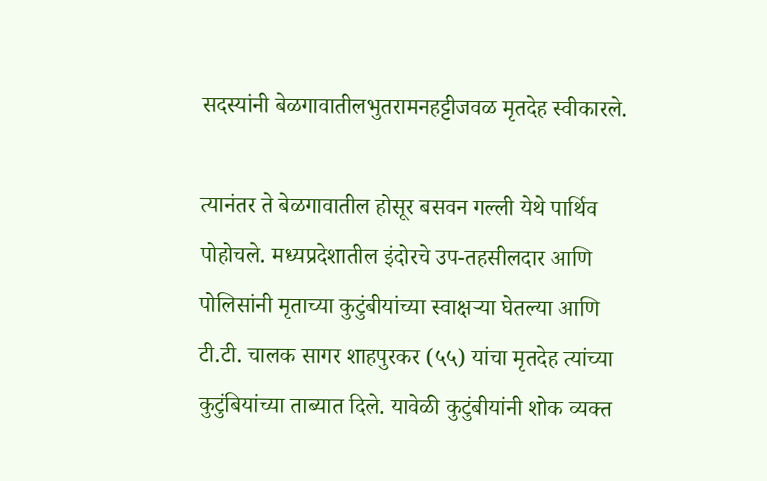सदस्यांनी बेळगावातीलभुतरामनहट्टीजवळ मृतदेह स्वीकारले.

त्यानंतर ते बेळगावातील होसूर बसवन गल्ली येथे पार्थिव पोहोचले. मध्यप्रदेशातील इंदोरचे उप-तहसीलदार आणि पोलिसांनी मृताच्या कुटुंबीयांच्या स्वाक्षऱ्या घेतल्या आणि टी.टी. चालक सागर शाहपुरकर (५५) यांचा मृतदेह त्यांच्या कुटुंबियांच्या ताब्यात दिले. यावेळी कुटुंबीयांनी शोक व्यक्त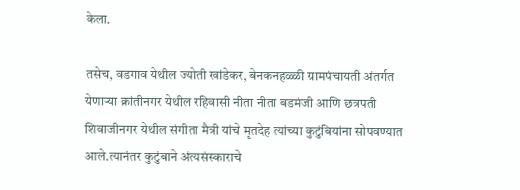केला.

तसेच, वडगाव येथील ज्योती खांडेकर, बेनकनहळ्ळी ग्रामपंचायती अंतर्गत येणाऱ्या क्रांतीनगर येथील रहिवासी नीता नीता बडमंजी आणि छत्रपती शिवाजीनगर येथील संगीता मैत्री यांचे मृतदेह त्यांच्या कुटुंबियांना सोपवण्यात आले.त्यानंतर कुटुंबाने अंत्यसंस्काराचे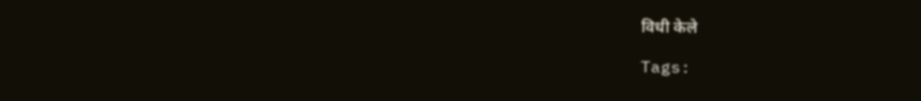विधी केले

Tags: